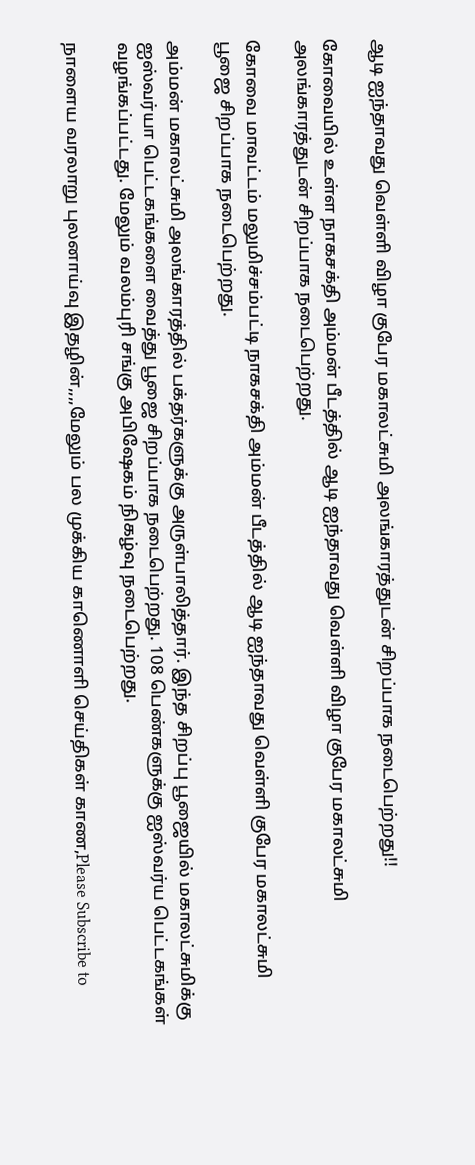ஆடி ஐந்தாவது வெள்ளி விழா குபேர மகாலட்சுமி அலங்காரத்துடன் சிறப்பாக நடைபெற்றது!!

கோவையில் உள்ள நாகசக்தி அம்மன் பீடத்தில் ஆடி ஐந்தாவது வெள்ளி விழா குபேர மகாலட்சுமி அலங்காரத்துடன் சிறப்பாக நடைபெற்றது.

கோவை மாவட்டம் மலுமிச்சம்பட்டி நாகசக்தி அம்மன் பீடத்தில் ஆடி ஐந்தாவது வெள்ளி குபேர மகாலட்சுமி பூஜை சிறப்பாக நடைபெற்றது.

அம்மன் மகாலட்சுமி அலங்காரத்தில் பக்தர்களுக்கு அருள்பாலித்தார். இந்த சிறப்பு பூஜையில் மகாலட்சுமிக்கு ஐஸ்வர்யா பெட்டகங்களை வைத்து பூஜை சிறப்பாக நடைபெற்றது. 108 பெண்களுக்கு ஐஸ்வர்ய பெட்டகங்கள் வழங்கப்பட்டது. மேலும் வலம்புரி சங்கு அபிஷேகம் நிகழ்வு நடைபெற்றது.

நாளைய வரலாறு புலனாய்வு இதழின்,,,,மேலும் பல முக்கிய காணொளி செய்திகள் காண,Please Subscribe to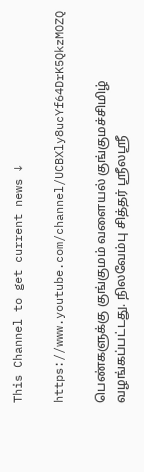This Channel to get current news ↓

https://www.youtube.com/channel/UCBXly8ucYf64DrK5QkzMOZQ

பெண்களுக்கு குங்குமம் வளையல் குங்குமச்சிமிழ் வழங்கப்பட்டது. நிலவேம்பு சித்தர் ஸ்ரீலஸ்ரீ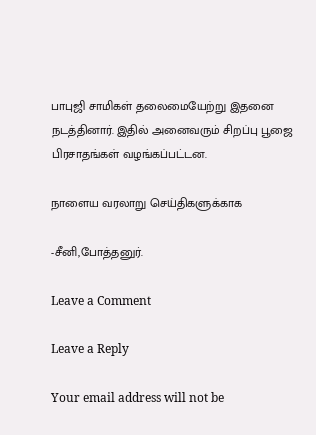பாபுஜி சாமிகள் தலைமையேற்று இதனை நடத்தினார். இதில் அனைவரும் சிறப்பு பூஜை பிரசாதங்கள் வழங்கப்பட்டன.

நாளைய வரலாறு செய்திகளுக்காக

-சீனி,போத்தனுர்.

Leave a Comment

Leave a Reply

Your email address will not be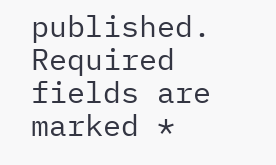published. Required fields are marked *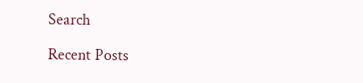Search

Recent Posts